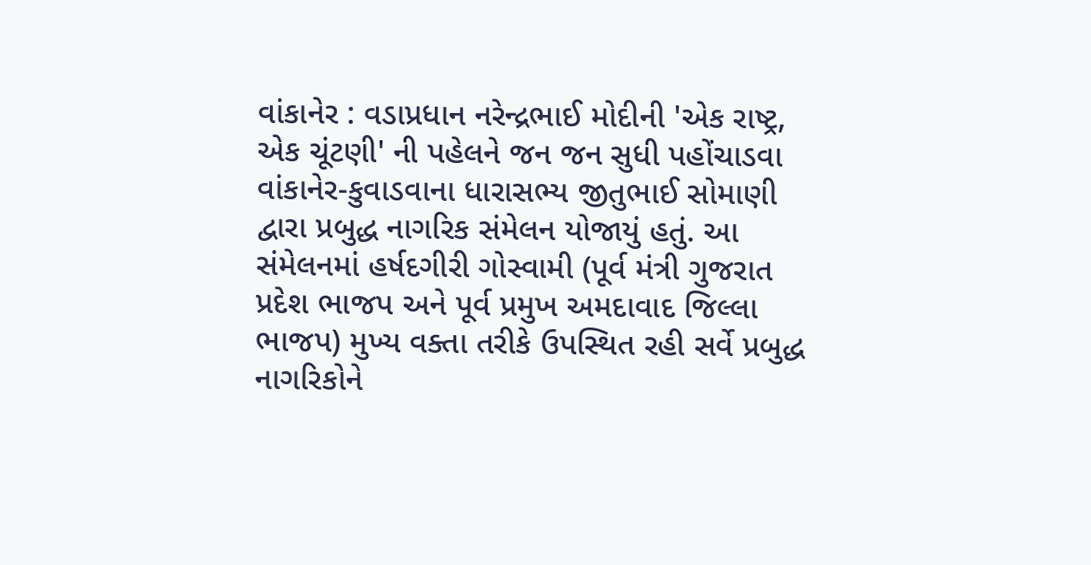વાંકાનેર : વડાપ્રધાન નરેન્દ્રભાઈ મોદીની 'એક રાષ્ટ્ર, એક ચૂંટણી' ની પહેલને જન જન સુધી પહોંચાડવા વાંકાનેર-કુવાડવાના ધારાસભ્ય જીતુભાઈ સોમાણી દ્વારા પ્રબુદ્ધ નાગરિક સંમેલન યોજાયું હતું. આ સંમેલનમાં હર્ષદગીરી ગોસ્વામી (પૂર્વ મંત્રી ગુજરાત પ્રદેશ ભાજપ અને પૂર્વ પ્રમુખ અમદાવાદ જિલ્લા ભાજપ) મુખ્ય વક્તા તરીકે ઉપસ્થિત રહી સર્વે પ્રબુદ્ધ નાગરિકોને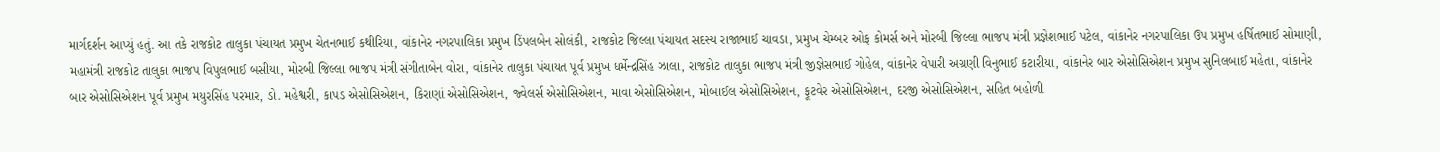માર્ગદર્શન આપ્યું હતું. આ તકે રાજકોટ તાલુકા પંચાયત પ્રમુખ ચેતનભાઈ કથીરિયા, વાંકાનેર નગરપાલિકા પ્રમુખ ડિંપલબેન સોલંકી, રાજકોટ જિલ્લા પંચાયત સદસ્ય રાજાભાઈ ચાવડા, પ્રમુખ ચેમ્બર ઓફ કોમર્સ અને મોરબી જિલ્લા ભાજપ મંત્રી પ્રજ્ઞેશભાઈ પટેલ, વાંકાનેર નગરપાલિકા ઉપ પ્રમુખ હર્ષિતભાઈ સોમાણી, મહામંત્રી રાજકોટ તાલુકા ભાજપ વિપુલભાઈ બસીયા, મોરબી જિલ્લા ભાજપ મંત્રી સંગીતાબેન વોરા, વાંકાનેર તાલુકા પંચાયત પૂર્વ પ્રમુખ ધર્મેન્દ્રસિંહ ઝાલા, રાજકોટ તાલુકા ભાજપ મંત્રી જીજ્ઞેસભાઈ ગોહેલ, વાંકાનેર વેપારી અગ્રણી વિનુભાઈ કટારીયા, વાંકાનેર બાર એસોસિએશન પ્રમુખ સુનિલબાઈ મહેતા, વાંકાનેર બાર એસોસિએશન પૂર્વ પ્રમુખ મયુરસિંહ પરમાર, ડો. મહેશ્વરી, કાપડ એસોસિએશન, કિરાણાં એસોસિએશન, જ્વેલર્સ એસોસિએશન, માવા એસોસિએશન, મોબાઈલ એસોસિએશન, ફૂટવેર એસોસિએશન, દરજી એસોસિએશન, સહિત બહોળી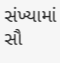સંખ્યામાં સૌ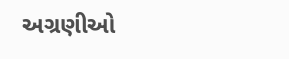અગ્રણીઓ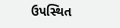ઉપસ્થિત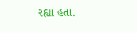રહ્યા હતા.